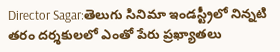Director Sagar:తెలుగు సినిమా ఇండస్ట్రీలో నిన్నటి తరం దర్శకులలో ఎంతో పేరు ప్రఖ్యాతలు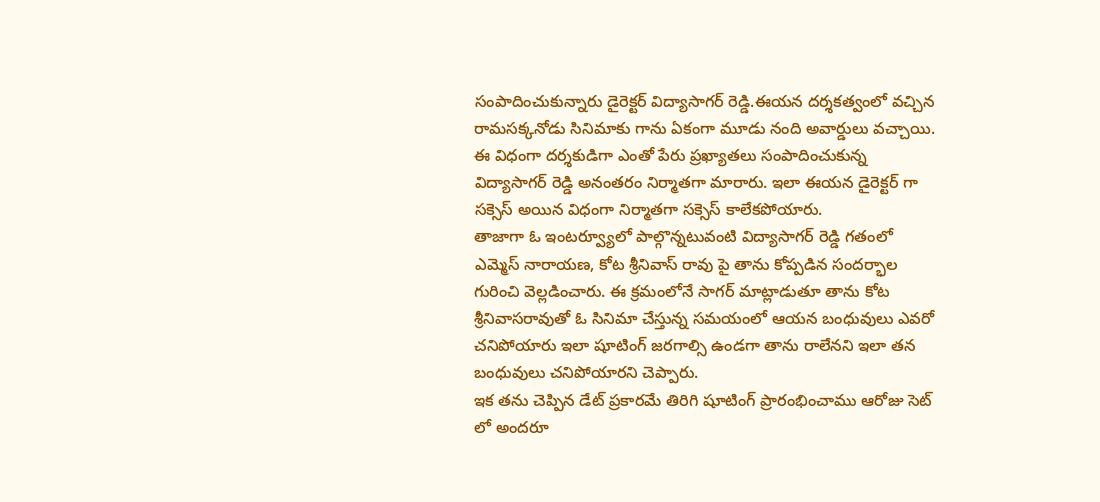సంపాదించుకున్నారు డైరెక్టర్ విద్యాసాగర్ రెడ్డి.ఈయన దర్శకత్వంలో వచ్చిన రామసక్కనోడు సినిమాకు గాను ఏకంగా మూడు నంది అవార్డులు వచ్చాయి. ఈ విధంగా దర్శకుడిగా ఎంతో పేరు ప్రఖ్యాతలు సంపాదించుకున్న విద్యాసాగర్ రెడ్డి అనంతరం నిర్మాతగా మారారు. ఇలా ఈయన డైరెక్టర్ గా సక్సెస్ అయిన విధంగా నిర్మాతగా సక్సెస్ కాలేకపోయారు.
తాజాగా ఓ ఇంటర్వ్యూలో పాల్గొన్నటువంటి విద్యాసాగర్ రెడ్డి గతంలో ఎమ్మెస్ నారాయణ, కోట శ్రీనివాస్ రావు పై తాను కోప్పడిన సందర్భాల గురించి వెల్లడించారు. ఈ క్రమంలోనే సాగర్ మాట్లాడుతూ తాను కోట శ్రీనివాసరావుతో ఓ సినిమా చేస్తున్న సమయంలో ఆయన బంధువులు ఎవరో చనిపోయారు ఇలా షూటింగ్ జరగాల్సి ఉండగా తాను రాలేనని ఇలా తన బంధువులు చనిపోయారని చెప్పారు.
ఇక తను చెప్పిన డేట్ ప్రకారమే తిరిగి షూటింగ్ ప్రారంభించాము ఆరోజు సెట్ లో అందరూ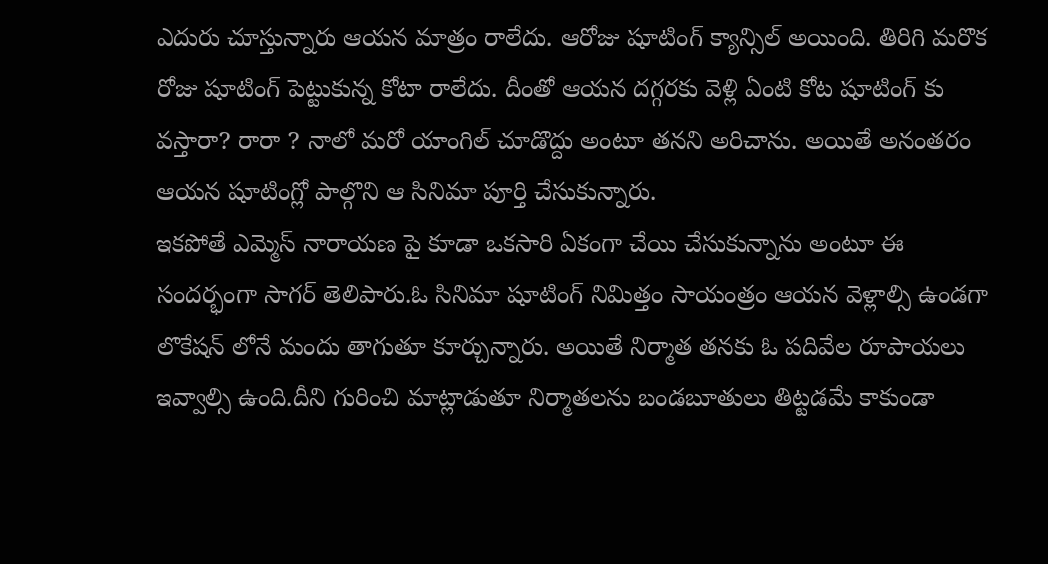ఎదురు చూస్తున్నారు ఆయన మాత్రం రాలేదు. ఆరోజు షూటింగ్ క్యాన్సిల్ అయింది. తిరిగి మరొక రోజు షూటింగ్ పెట్టుకున్న కోటా రాలేదు. దీంతో ఆయన దగ్గరకు వెళ్లి ఏంటి కోట షూటింగ్ కు వస్తారా? రారా ? నాలో మరో యాంగిల్ చూడొద్దు అంటూ తనని అరిచాను. అయితే అనంతరం ఆయన షూటింగ్లో పాల్గొని ఆ సినిమా పూర్తి చేసుకున్నారు.
ఇకపోతే ఎమ్మెస్ నారాయణ పై కూడా ఒకసారి ఏకంగా చేయి చేసుకున్నాను అంటూ ఈ సందర్భంగా సాగర్ తెలిపారు.ఓ సినిమా షూటింగ్ నిమిత్తం సాయంత్రం ఆయన వెళ్లాల్సి ఉండగా లొకేషన్ లోనే మందు తాగుతూ కూర్చున్నారు. అయితే నిర్మాత తనకు ఓ పదివేల రూపాయలు ఇవ్వాల్సి ఉంది.దీని గురించి మాట్లాడుతూ నిర్మాతలను బండబూతులు తిట్టడమే కాకుండా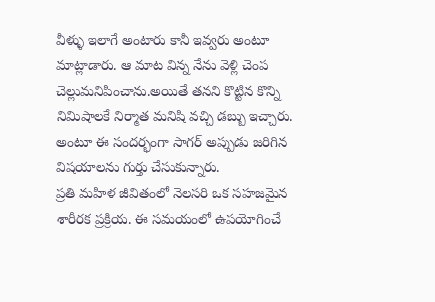వీళ్ళు ఇలాగే అంటారు కానీ ఇవ్వరు అంటూ మాట్లాడారు. ఆ మాట విన్న నేను వెళ్లి చెంప చెల్లుమనిపించాను.అయితే తనని కొట్టిన కొన్ని నిమిషాలకే నిర్మాత మనిషి వచ్చి డబ్బు ఇచ్చారు. అంటూ ఈ సందర్భంగా సాగర్ అప్పుడు జరిగిన విషయాలను గుర్తు చేసుకున్నారు.
ప్రతి మహిళ జీవితంలో నెలసరి ఒక సహజమైన శారీరక ప్రక్రియ. ఈ సమయంలో ఉపయోగించే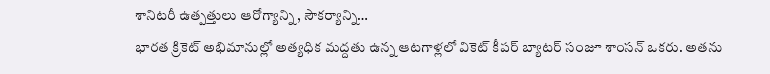శానిటరీ ఉత్పత్తులు ఆరోగ్యాన్ని, సౌకర్యాన్ని…
భారత క్రికెట్ అభిమానుల్లో అత్యధిక మద్దతు ఉన్న ఆటగాళ్లలో వికెట్ కీపర్ బ్యాటర్ సంజూ శాంసన్ ఒకరు. అతను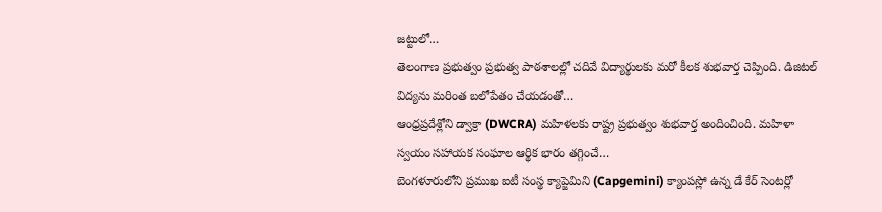జట్టులో…
తెలంగాణ ప్రభుత్వం ప్రభుత్వ పాఠశాలల్లో చదివే విద్యార్థులకు మరో కీలక శుభవార్త చెప్పింది. డిజిటల్ విద్యను మరింత బలోపేతం చేయడంతో…
ఆంధ్రప్రదేశ్లోని డ్వాక్రా (DWCRA) మహిళలకు రాష్ట్ర ప్రభుత్వం శుభవార్త అందించింది. మహిళా స్వయం సహాయక సంఘాల ఆర్థిక భారం తగ్గించే…
బెంగళూరులోని ప్రముఖ ఐటీ సంస్థ క్యాప్జెమిని (Capgemini) క్యాంపస్లో ఉన్న డే కేర్ సెంటర్లో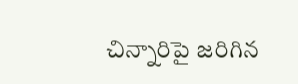చిన్నారిపై జరిగిన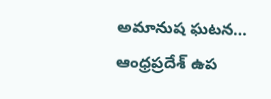అమానుష ఘటన…
ఆంధ్రప్రదేశ్ ఉప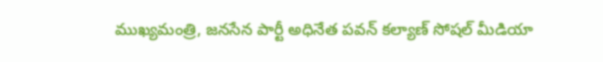ముఖ్యమంత్రి, జనసేన పార్టీ అధినేత పవన్ కల్యాణ్ సోషల్ మీడియా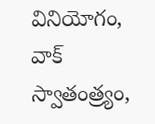వినియోగం, వాక్ స్వాతంత్ర్యం,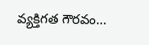వ్యక్తిగత గౌరవం…